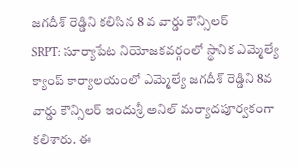జగదీశ్ రెడ్డిని కలిసిన 8 వ వార్డు కౌన్సిలర్
SRPT: సూర్యాపేట నియోజకవర్గంలో స్థానిక ఎమ్మెల్యే క్యాంప్ కార్యాలయంలో ఎమ్మెల్యే జగదీశ్ రెడ్డిని 8వ వార్డు కౌన్సిలర్ ఇందుశ్రీ అనిల్ మర్యాదపూర్వకంగా కలిశారు. ఈ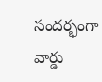సందర్భంగా వార్డు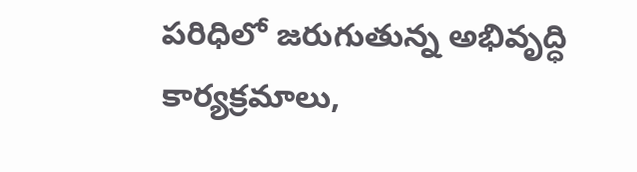పరిధిలో జరుగుతున్న అభివృద్ధి కార్యక్రమాలు,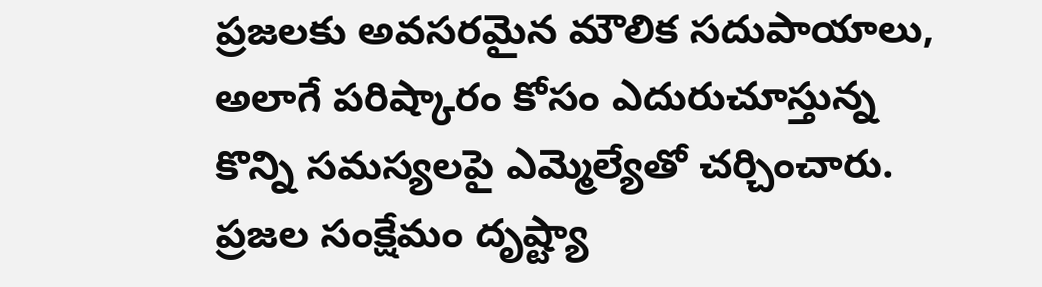ప్రజలకు అవసరమైన మౌలిక సదుపాయాలు, అలాగే పరిష్కారం కోసం ఎదురుచూస్తున్న కొన్ని సమస్యలపై ఎమ్మెల్యేతో చర్చించారు. ప్రజల సంక్షేమం దృష్ట్యా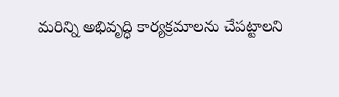మరిన్ని అభివృద్ధి కార్యక్రమాలను చేపట్టాలని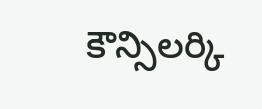కౌన్సిలర్కి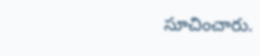సూచించారు.